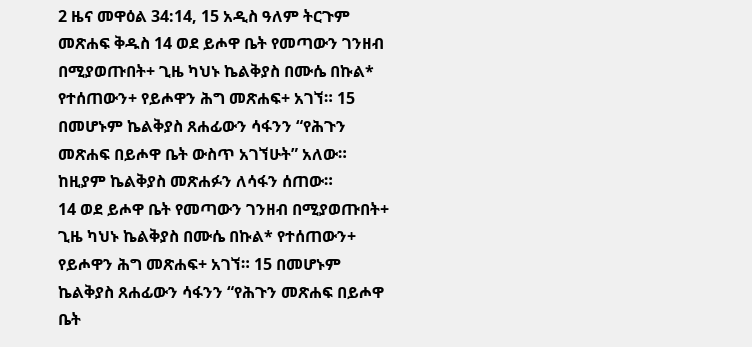2 ዜና መዋዕል 34:14, 15 አዲስ ዓለም ትርጉም መጽሐፍ ቅዱስ 14 ወደ ይሖዋ ቤት የመጣውን ገንዘብ በሚያወጡበት+ ጊዜ ካህኑ ኬልቅያስ በሙሴ በኩል* የተሰጠውን+ የይሖዋን ሕግ መጽሐፍ+ አገኘ። 15 በመሆኑም ኬልቅያስ ጸሐፊውን ሳፋንን “የሕጉን መጽሐፍ በይሖዋ ቤት ውስጥ አገኘሁት” አለው። ከዚያም ኬልቅያስ መጽሐፉን ለሳፋን ሰጠው።
14 ወደ ይሖዋ ቤት የመጣውን ገንዘብ በሚያወጡበት+ ጊዜ ካህኑ ኬልቅያስ በሙሴ በኩል* የተሰጠውን+ የይሖዋን ሕግ መጽሐፍ+ አገኘ። 15 በመሆኑም ኬልቅያስ ጸሐፊውን ሳፋንን “የሕጉን መጽሐፍ በይሖዋ ቤት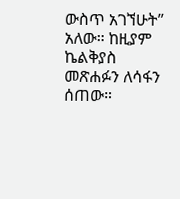ውስጥ አገኘሁት” አለው። ከዚያም ኬልቅያስ መጽሐፉን ለሳፋን ሰጠው።